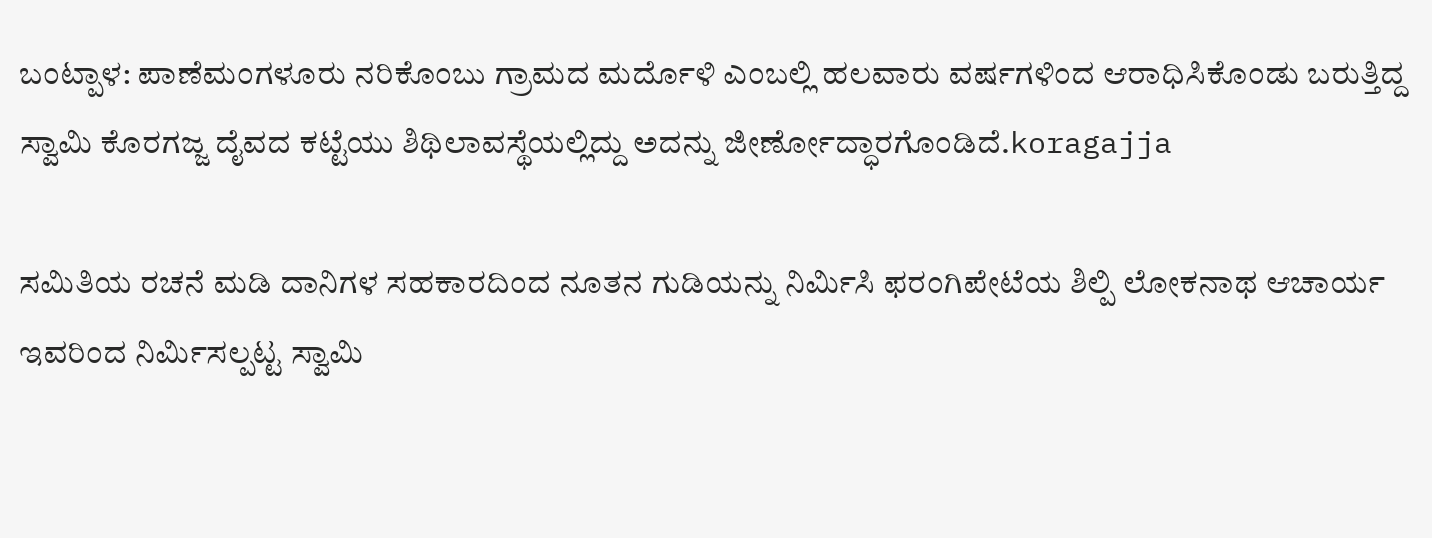ಬಂಟ್ಪಾಳ: ಪಾಣೆಮಂಗಳೂರು ನರಿಕೊಂಬು ಗ್ರಾಮದ ಮರ್ದೊಳಿ ಎಂಬಲ್ಲಿ ಹಲವಾರು ವರ್ಷಗಳಿಂದ ಆರಾಧಿಸಿಕೊಂಡು ಬರುತ್ತಿದ್ದ ಸ್ವಾಮಿ ಕೊರಗಜ್ಜ ದೈವದ ಕಟ್ಟೆಯು ಶಿಥಿಲಾವಸ್ಥೆಯಲ್ಲಿದ್ದು ಅದನ್ನು ಜೀರ್ಣೋದ್ಧಾರಗೊಂಡಿದೆ.koragajja

ಸಮಿತಿಯ ರಚನೆ ಮಡಿ ದಾನಿಗಳ ಸಹಕಾರದಿಂದ ನೂತನ ಗುಡಿಯನ್ನು ನಿರ್ಮಿಸಿ ಫರಂಗಿಪೇಟೆಯ ಶಿಲ್ಪಿ ಲೋಕನಾಥ ಆಚಾರ್ಯ ಇವರಿಂದ ನಿರ್ಮಿಸಲ್ಪಟ್ಟ ಸ್ವಾಮಿ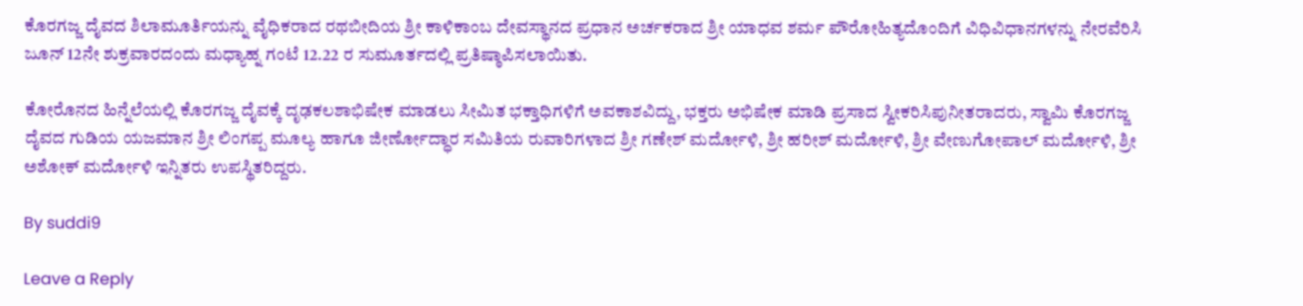ಕೊರಗಜ್ಜ ದೈವದ ಶಿಲಾಮೂರ್ತಿಯನ್ನು ವೈಧಿಕರಾದ ರಥಬೀದಿಯ ಶ್ರೀ ಕಾಳಿಕಾಂಬ ದೇವಸ್ಥಾನದ ಪ್ರಧಾನ ಅರ್ಚಕರಾದ ಶ್ರೀ ಯಾಧವ ಶರ್ಮ ಪೌರೋಹಿತ್ಯದೊಂದಿಗೆ ವಿಧಿವಿಧಾನಗಳನ್ನು ನೇರವೆರಿಸಿ ಜೂನ್ 12ನೇ ಶುಕ್ರವಾರದಂದು ಮಧ್ಯಾಹ್ನ ಗಂಟೆ 12.22 ರ ಸುಮೂರ್ತದಲ್ಲಿ ಪ್ರತಿಷ್ಠಾಪಿಸಲಾಯಿತು.

ಕೋರೊನದ ಹಿನ್ನೆಲೆಯಲ್ಲಿ ಕೊರಗಜ್ಜ ದೈವಕ್ಕೆ ದೃಢಕಲಶಾಭಿಷೇಕ ಮಾಡಲು ಸೀಮಿತ ಭಕ್ತಾಧಿಗಳಿಗೆ ಅವಕಾಶವಿದ್ದು, ಭಕ್ತರು ಅಭಿಷೇಕ ಮಾಡಿ ಪ್ರಸಾದ ಸ್ವೀಕರಿಸಿಪುನೀತರಾದರು, ಸ್ವಾಮಿ ಕೊರಗಜ್ಜ ದೈವದ ಗುಡಿಯ ಯಜಮಾನ ಶ್ರೀ ಲಿಂಗಪ್ಪ ಮೂಲ್ಯ ಹಾಗೂ ಜೀರ್ಣೋದ್ಧಾರ ಸಮಿತಿಯ ರುವಾರಿಗಳಾದ ಶ್ರೀ ಗಣೇಶ್ ಮರ್ದೋಳಿ, ಶ್ರೀ ಹರೀಶ್ ಮರ್ದೋಳಿ, ಶ್ರೀ ವೇಣುಗೋಪಾಲ್ ಮರ್ದೋಳಿ, ಶ್ರೀ ಅಶೋಕ್ ಮರ್ದೋಳಿ ಇನ್ನಿತರು ಉಪಸ್ಥಿತರಿದ್ದರು.

By suddi9

Leave a Reply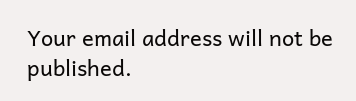Your email address will not be published.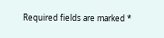Required fields are marked *